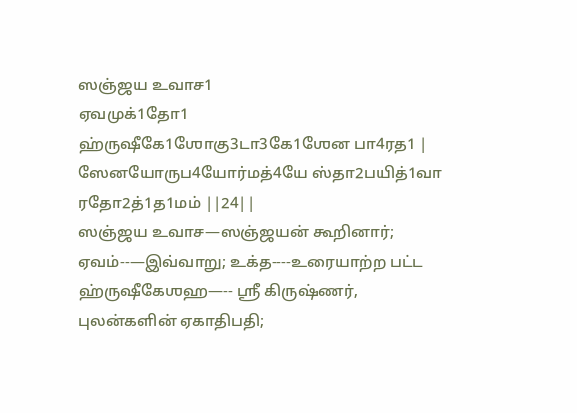ஸஞ்ஜய உவாச1
ஏவமுக்1தோ1 ஹ்ருஷீகே1ஶோகு3டா3கே1ஶேன பா4ரத1 |
ஸேனயோருப4யோர்மத்4யே ஸ்தா2பயித்1வா ரதோ2த்1த1மம் ||24||
ஸஞ்ஜய உவாச—ஸஞ்ஜயன் கூறினார்; ஏவம்--—இவ்வாறு; உக்த----உரையாற்ற பட்ட ஹ்ருஷீகேஶஹ—-- ஸ்ரீ கிருஷ்ணர், புலன்களின் ஏகாதிபதி;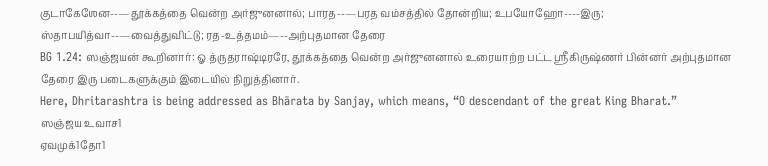குடாகேஶேன--—தூக்கத்தை வென்ற அர்ஜுனனால்; பாரத--—பரத வம்சத்தில் தோன்றிய; உபயோஹோ----இரு; ஸ்தாபயித்வா--—வைத்துவிட்டு; ரத-உத்தமம்—--அற்புதமான தேரை
BG 1.24: ஸஞ்ஜயன் கூறினார்: ஓ த்ருதராஷ்டிரரே, தூக்கத்தை வென்ற அர்ஜுனனால் உரையாற்ற பட்ட ஸ்ரீகிருஷ்ணர் பின்னர் அற்புதமான தேரை இரு படைகளுக்கும் இடையில் நிறுத்தினார்.
Here, Dhritarashtra is being addressed as Bhārata by Sanjay, which means, “O descendant of the great King Bharat.”
ஸஞ்ஜய உவாச1
ஏவமுக்1தோ1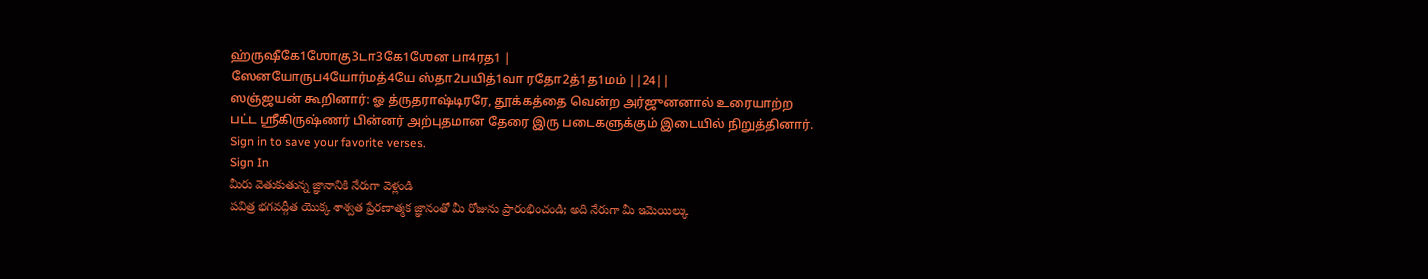ஹ்ருஷீகே1ஶோகு3டா3கே1ஶேன பா4ரத1 |
ஸேனயோருப4யோர்மத்4யே ஸ்தா2பயித்1வா ரதோ2த்1த1மம் ||24||
ஸஞ்ஜயன் கூறினார்: ஓ த்ருதராஷ்டிரரே, தூக்கத்தை வென்ற அர்ஜுனனால் உரையாற்ற பட்ட ஸ்ரீகிருஷ்ணர் பின்னர் அற்புதமான தேரை இரு படைகளுக்கும் இடையில் நிறுத்தினார்.
Sign in to save your favorite verses.
Sign In
మీరు వెతుకుతున్న జ్ఞానానికి నేరుగా వెళ్లండి
పవిత్ర భగవద్గీత యొక్క శాశ్వత ప్రేరణాత్మక జ్ఞానంతో మీ రోజును ప్రారంభించండి; అది నేరుగా మీ ఇమెయిల్కు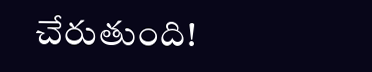చేరుతుంది!